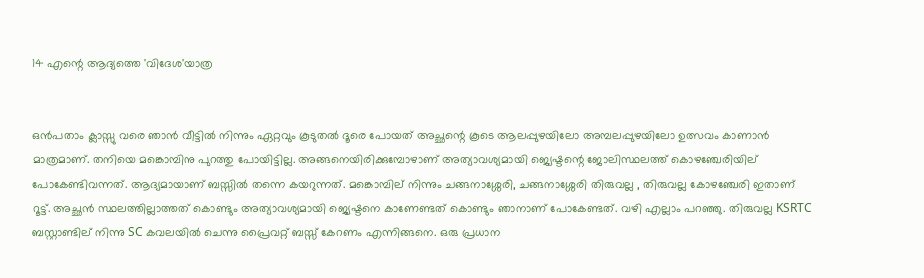14 എന്റെ ആദ്യത്തെ 'വിദേശ'യാത്ര


ഒന്‍പതാം ക്ലാസ്സു വരെ ഞാന്‍ വീട്ടില്‍ നിന്നും ഏറ്റവും കൂടുതല്‍ ദൂരെ പോയത് അച്ഛന്റെ കൂടെ ആലപ്പുഴയിലോ അമ്പലപ്പുഴയിലോ ഉത്സവം കാണാന്‍ മാത്രമാണ്. തനിയെ മങ്കൊമ്പിനു പുറത്തു പോയിട്ടില്ല. അങ്ങനെയിരിക്കുമ്പോഴാണ് അത്യാവശ്യമായി ജ്യെഷ്ടന്റെ ജോലിസ്ഥലത്ത് കൊഴഞ്ചേരിയില് പോകേണ്ടിവന്നത്. ആദ്യമായാണ്‌ ബസ്സില്‍ തന്നെ കയറുന്നത്. മങ്കൊമ്പില് നിന്നും ചങ്ങനാശ്ശേരി, ചങ്ങനാശ്ശേരി തിരുവല്ല , തിരുവല്ല കോഴഞ്ചേരി ഇതാണ് റൂട്ട്. അച്ഛന്‍ സ്ഥലത്തില്ലാത്തത് കൊണ്ടും അത്യാവശ്യമായി ജ്യെഷ്ടനെ കാണേണ്ടത് കൊണ്ടും ഞാനാണ് പോകേണ്ടത്. വഴി എല്ലാം പറഞ്ഞു. തിരുവല്ല KSRTC ബസ്റ്റാണ്ടില് നിന്നു SC കവലയില്‍ ചെന്നു പ്രൈവറ്റ് ബസ്സ് കേറണം എന്നിങ്ങനെ. ഒരു പ്രധാന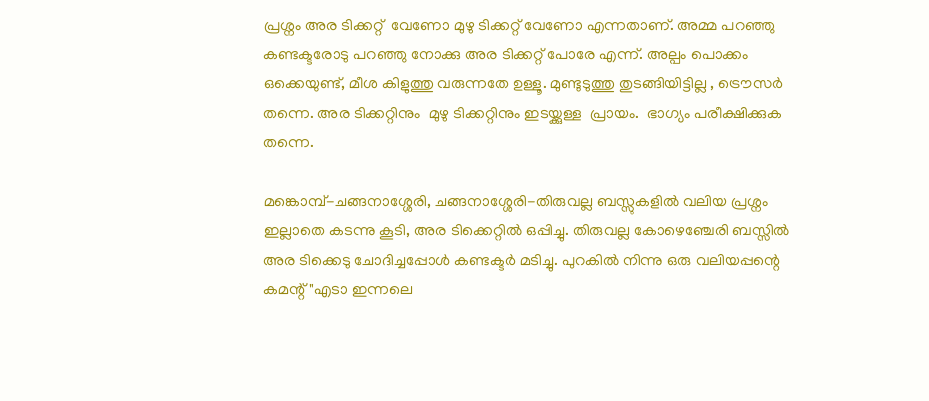പ്രശ്നം അര ടിക്കറ്റ്  വേണോ മുഴു ടിക്കറ്റ് വേണോ എന്നതാണ്. അമ്മ പറഞ്ഞു കണ്ടക്ടരോടു പറഞ്ഞു നോക്കു അര ടിക്കറ്റ് പോരേ എന്ന്. അല്പം പൊക്കം ഒക്കെയുണ്ട്, മീശ കിളുത്തു വരുന്നതേ ഉള്ളൂ. മുണ്ടുടുത്തു തുടങ്ങിയിട്ടില്ല , ട്രൌസര്‍ തന്നെ. അര ടിക്കറ്റിനും  മുഴു ടിക്കറ്റിനും ഇടയ്ക്കുള്ള  പ്രായം.  ഭാഗ്യം പരീക്ഷിക്കുക തന്നെ.

മങ്കൊമ്പ്-ചങ്ങനാശ്ശേരി, ചങ്ങനാശ്ശേരി-തിരുവല്ല ബസ്സുകളില്‍ വലിയ പ്രശ്നം ഇല്ലാതെ കടന്നു കൂടി, അര ടിക്കെറ്റില്‍ ഒപ്പിച്ചു. തിരുവല്ല കോഴെഞ്ചേരി ബസ്സില്‍ അര ടിക്കെടു ചോദിച്ചപ്പോള്‍ കണ്ടക്ടര്‍ മടിച്ചു. പുറകില്‍ നിന്നു ഒരു വലിയപ്പന്റെ കമന്റ് "എടാ ഇന്നലെ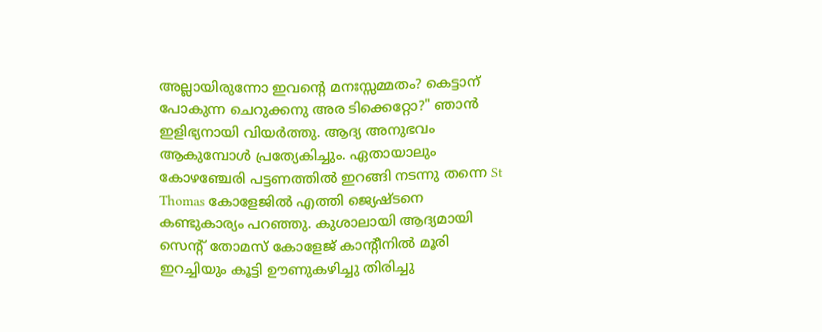അല്ലായിരുന്നോ ഇവന്‍റെ മനഃസ്സമ്മതം? കെട്ടാന് പോകുന്ന ചെറുക്കനു അര ടിക്കെറ്റോ?" ഞാന്‍ ഇളിഭ്യനായി വിയര്‍ത്തു. ആദ്യ അനുഭവം ആകുമ്പോള്‍ പ്രത്യേകിച്ചും. ഏതായാലും കോഴഞ്ചേരി പട്ടണത്തില്‍ ഇറങ്ങി നടന്നു തന്നെ St Thomas കോളേജില്‍ എത്തി ജ്യെഷ്ടനെ കണ്ടുകാര്യം പറഞ്ഞു. കുശാലായി ആദ്യമായി സെന്റ്‌ തോമസ്‌ കോളേജ് കാന്റീനില്‍ മൂരി ഇറച്ചിയും കൂട്ടി ഊണുകഴിച്ചു തിരിച്ചു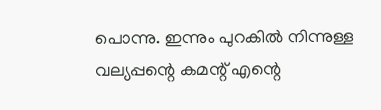പൊന്നു. ഇന്നും പുറകില്‍ നിന്നുള്ള വല്യപ്പന്റെ കമന്റ് എന്റെ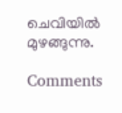ചെവിയില്‍ മുഴങ്ങുന്നു.

Comments